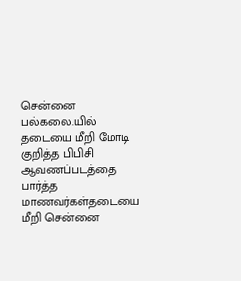சென்னை பல்கலை.யில் தடையை மீறி மோடி குறித்த பிபிசி ஆவணப்படத்தை பார்த்த மாணவர்கள்தடையை மீறி சென்னை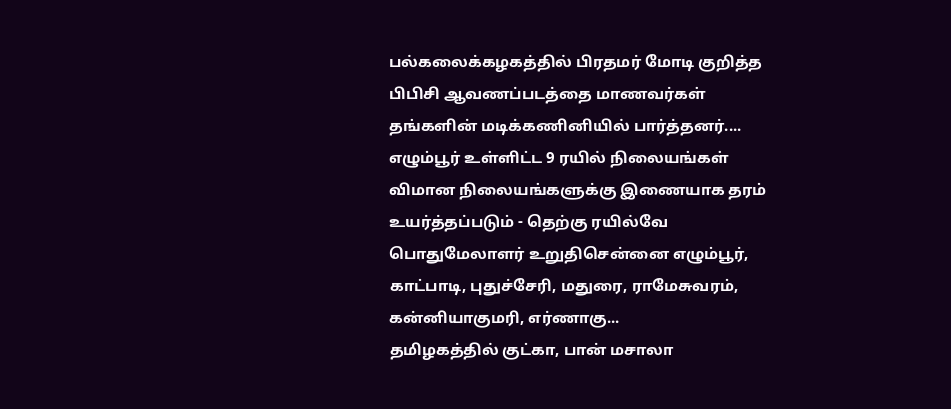பல்கலைக்கழகத்தில் பிரதமர் மோடி குறித்த பிபிசி ஆவணப்படத்தை மாணவர்கள் தங்களின் மடிக்கணினியில் பார்த்தனர்....
எழும்பூர் உள்ளிட்ட 9 ரயில் நிலையங்கள் விமான நிலையங்களுக்கு இணையாக தரம் உயர்த்தப்படும் - தெற்கு ரயில்வே பொதுமேலாளர் உறுதிசென்னை எழும்பூர், காட்பாடி, புதுச்சேரி, மதுரை, ராமேசுவரம், கன்னியாகுமரி, எர்ணாகு...
தமிழகத்தில் குட்கா, பான் மசாலா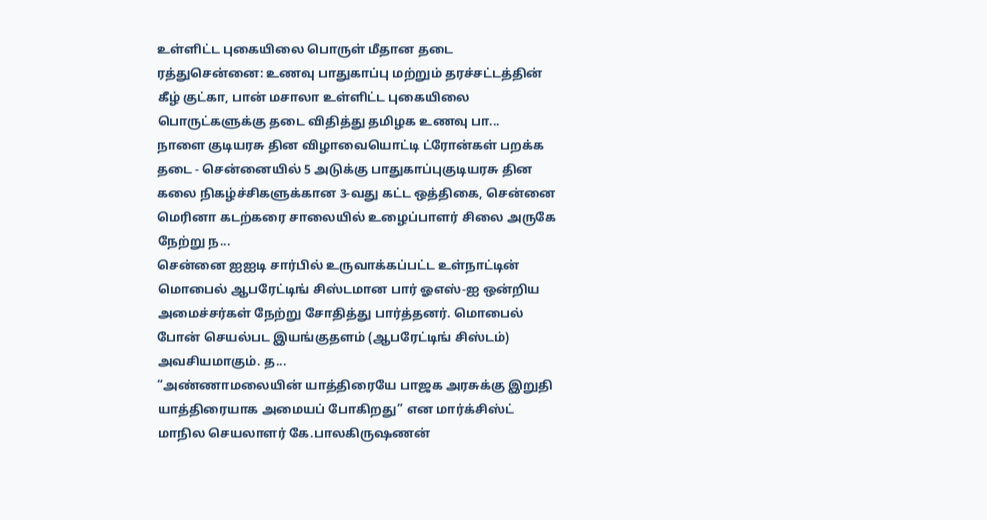உள்ளிட்ட புகையிலை பொருள் மீதான தடை ரத்துசென்னை: உணவு பாதுகாப்பு மற்றும் தரச்சட்டத்தின் கீழ் குட்கா, பான் மசாலா உள்ளிட்ட புகையிலை பொருட்களுக்கு தடை விதித்து தமிழக உணவு பா...
நாளை குடியரசு தின விழாவையொட்டி ட்ரோன்கள் பறக்க தடை - சென்னையில் 5 அடுக்கு பாதுகாப்புகுடியரசு தின கலை நிகழ்ச்சிகளுக்கான 3-வது கட்ட ஒத்திகை, சென்னை மெரினா கடற்கரை சாலையில் உழைப்பாளர் சிலை அருகே நேற்று ந...
சென்னை ஐஐடி சார்பில் உருவாக்கப்பட்ட உள்நாட்டின் மொபைல் ஆபரேட்டிங் சிஸ்டமான பார் ஓஎஸ்-ஐ ஒன்றிய அமைச்சர்கள் நேற்று சோதித்து பார்த்தனர். மொபைல் போன் செயல்பட இயங்குதளம் (ஆபரேட்டிங் சிஸ்டம்) அவசியமாகும். த...
“அண்ணாமலையின் யாத்திரையே பாஜக அரசுக்கு இறுதி யாத்திரையாக அமையப் போகிறது” என மார்க்சிஸ்ட் மாநில செயலாளர் கே.பாலகிருஷணன்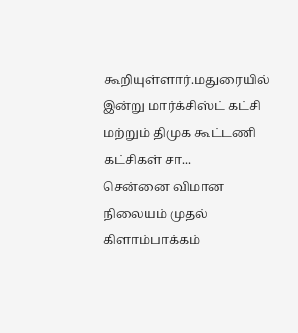கூறியுள்ளார்.மதுரையில் இன்று மார்க்சிஸ்ட் கட்சி மற்றும் திமுக கூட்டணி கட்சிகள் சா...
சென்னை விமான நிலையம் முதல் கிளாம்பாக்கம்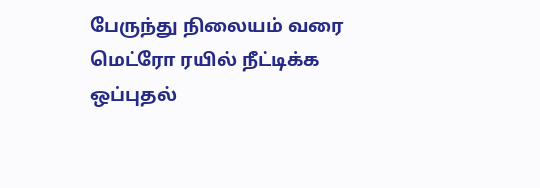பேருந்து நிலையம் வரை மெட்ரோ ரயில் நீட்டிக்க ஒப்புதல்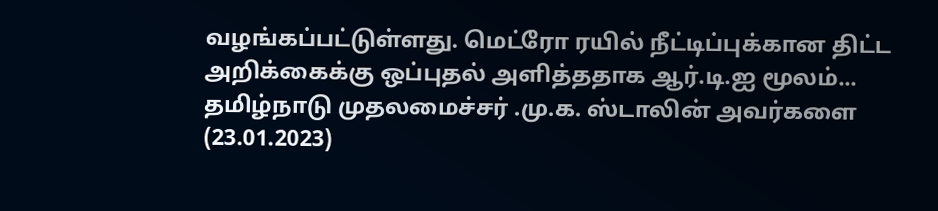வழங்கப்பட்டுள்ளது. மெட்ரோ ரயில் நீட்டிப்புக்கான திட்ட அறிக்கைக்கு ஒப்புதல் அளித்ததாக ஆர்.டி.ஐ மூலம்...
தமிழ்நாடு முதலமைச்சர் .மு.க. ஸ்டாலின் அவர்களை (23.01.2023)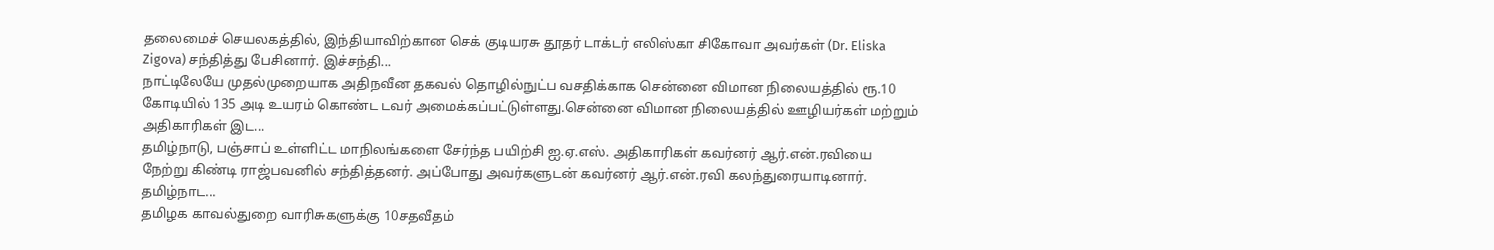தலைமைச் செயலகத்தில், இந்தியாவிற்கான செக் குடியரசு தூதர் டாக்டர் எலிஸ்கா சிகோவா அவர்கள் (Dr. Eliska Zigova) சந்தித்து பேசினார். இச்சந்தி...
நாட்டிலேயே முதல்முறையாக அதிநவீன தகவல் தொழில்நுட்ப வசதிக்காக சென்னை விமான நிலையத்தில் ரூ.10 கோடியில் 135 அடி உயரம் கொண்ட டவர் அமைக்கப்பட்டுள்ளது.சென்னை விமான நிலையத்தில் ஊழியர்கள் மற்றும் அதிகாரிகள் இட...
தமிழ்நாடு, பஞ்சாப் உள்ளிட்ட மாநிலங்களை சேர்ந்த பயிற்சி ஐ.ஏ.எஸ். அதிகாரிகள் கவர்னர் ஆர்.என்.ரவியை நேற்று கிண்டி ராஜ்பவனில் சந்தித்தனர். அப்போது அவர்களுடன் கவர்னர் ஆர்.என்.ரவி கலந்துரையாடினார். தமிழ்நாட...
தமிழக காவல்துறை வாரிசுகளுக்கு 10சதவீதம்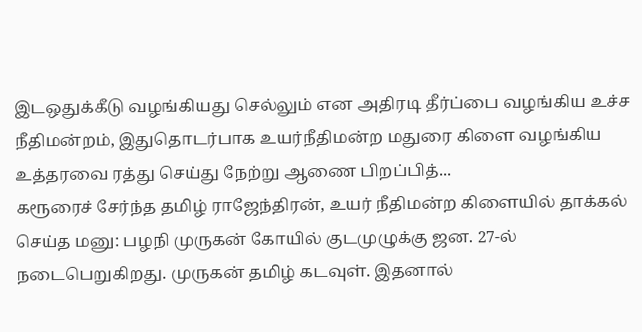இடஒதுக்கீடு வழங்கியது செல்லும் என அதிரடி தீர்ப்பை வழங்கிய உச்ச நீதிமன்றம், இதுதொடர்பாக உயர்நீதிமன்ற மதுரை கிளை வழங்கிய உத்தரவை ரத்து செய்து நேற்று ஆணை பிறப்பித்...
கரூரைச் சேர்ந்த தமிழ் ராஜேந்திரன், உயர் நீதிமன்ற கிளையில் தாக்கல் செய்த மனு: பழநி முருகன் கோயில் குடமுழுக்கு ஜன. 27-ல் நடைபெறுகிறது. முருகன் தமிழ் கடவுள். இதனால்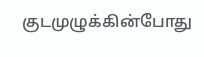குடமுழுக்கின்போது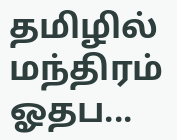தமிழில் மந்திரம் ஓதப...